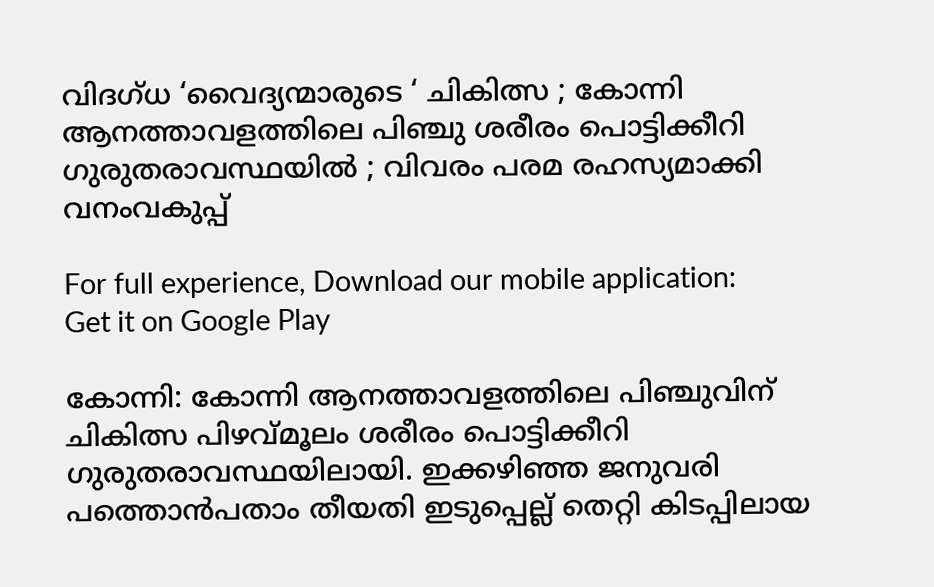വിദഗ്ധ ‘വൈദ്യന്മാരുടെ ‘ ചികിത്സ ; കോന്നി ആനത്താവളത്തിലെ പിഞ്ചു ശരീരം പൊട്ടിക്കീറി ഗുരുതരാവസ്ഥയില്‍ ; വിവരം പരമ രഹസ്യമാക്കി വനംവകുപ്പ്

For full experience, Download our mobile application:
Get it on Google Play

കോന്നി: കോന്നി ആനത്താവളത്തിലെ പിഞ്ചുവിന് ചികിത്സ പിഴവ്മൂലം ശരീരം പൊട്ടിക്കീറി ഗുരുതരാവസ്ഥയിലായി. ഇക്കഴിഞ്ഞ ജനുവരി പത്തൊൻപതാം തീയതി ഇടുപ്പെല്ല് തെറ്റി കിടപ്പിലായ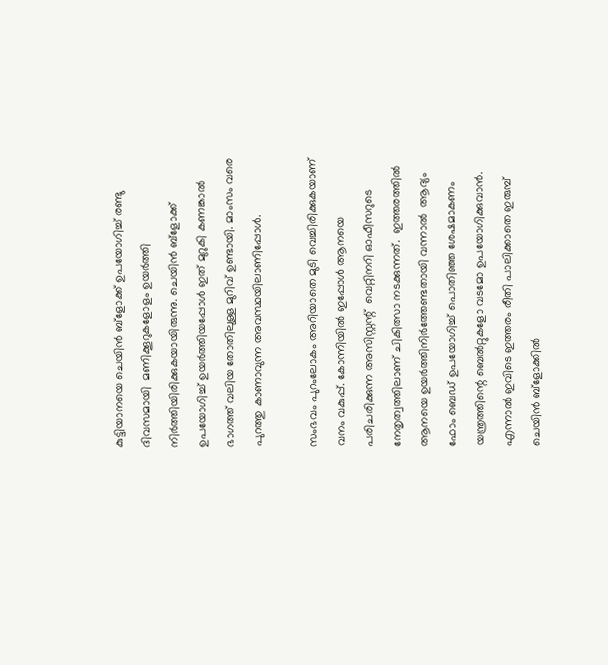കുട്ടിയാനയെ ചെയിൻ ബ്ളോക്ക് ഉപയോഗിച്ച് രണ്ടു ദിവസമായി  മണിക്കൂറുകളോളം ഉയർത്തി നിർത്തിയിരിക്കുകയായിരുന്നു. ചെയിൻ ബ്ളോക്ക് ഉപയോഗിച്ച് ഉയർത്തിയപ്പോൾ ഇത് മുറുകി കണങ്കാൽ ഭാഗത്ത് വലിയ തോതിലുള്ള മുറിവ് ഉണ്ടായി. മാംസം വരെ പുറത്തു കാണാവുന്ന അവസ്ഥയിലാണിപ്പോള്‍.

സംഭവം പുറംലോകം അറിയാതെ മുടി വെച്ചിരിക്കുകയാണ് വനം വകുപ്പ്. കോന്നിയിൽ ഇപ്പോൾ ആനയെ പരിചരിക്കുന്ന അസിസ്റ്റന്റ്  വെറ്റിനറി ഓഫീസറുടെ നേതൃത്വത്തിലാണ് ചികിത്സാ നടക്കുന്നത്.  ഇത്തരത്തിൽ ആനയെ ഉയർത്തിനിര്‍ത്തേണ്ടതായി വന്നാല്‍  ആദ്യം ഫോം ബെഡ് ഉപയോഗിച്ച് പൊതിഞ്ഞ ശേഷമാകണം യന്ത്രത്തിന്റെ ബെല്‍റ്റുകളോ വടമോ ഉപയോഗിക്കുവാന്‍. എന്നാൽ ഇവിടെ ഇത്തരം രീതി പാലിക്കാതെ ഇരുമ്പ് ചെയിൻ ബ്ളോക്കിൽ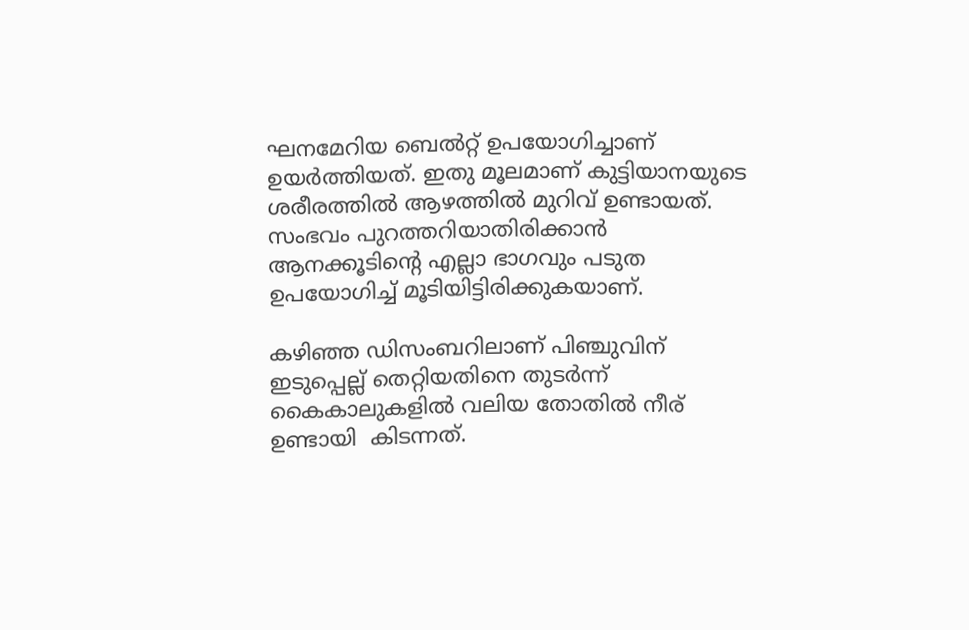ഘനമേറിയ ബെൽറ്റ് ഉപയോഗിച്ചാണ് ഉയർത്തിയത്. ഇതു മൂലമാണ് കുട്ടിയാനയുടെ ശരീരത്തിൽ ആഴത്തിൽ മുറിവ് ഉണ്ടായത്. സംഭവം പുറത്തറിയാതിരിക്കാൻ ആനക്കൂടിന്റെ എല്ലാ ഭാഗവും പടുത ഉപയോഗിച്ച് മൂടിയിട്ടിരിക്കുകയാണ്.

കഴിഞ്ഞ ഡിസംബറിലാണ് പിഞ്ചുവിന് ഇടുപ്പെല്ല് തെറ്റിയതിനെ തുടർന്ന് കൈകാലുകളിൽ വലിയ തോതിൽ നീര് ഉണ്ടായി  കിടന്നത്.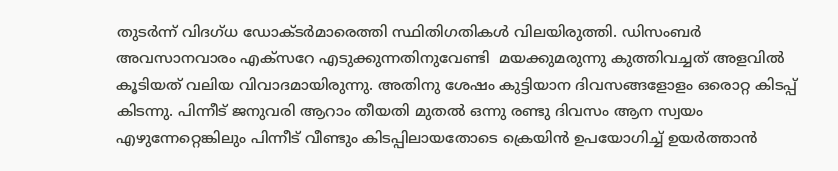തുടർന്ന് വിദഗ്ധ ഡോക്ടർമാരെത്തി സ്ഥിതിഗതികൾ വിലയിരുത്തി. ഡിസംബർ അവസാനവാരം എക്സറേ എടുക്കുന്നതിനുവേണ്ടി  മയക്കുമരുന്നു കുത്തിവച്ചത് അളവിൽ കൂടിയത് വലിയ വിവാദമായിരുന്നു. അതിനു ശേഷം കുട്ടിയാന ദിവസങ്ങളോളം ഒരൊറ്റ കിടപ്പ് കിടന്നു. പിന്നീട് ജനുവരി ആറാം തീയതി മുതൽ ഒന്നു രണ്ടു ദിവസം ആന സ്വയം എഴുന്നേറ്റെങ്കിലും പിന്നീട് വീണ്ടും കിടപ്പിലായതോടെ ക്രെയിൻ ഉപയോഗിച്ച് ഉയർത്താൻ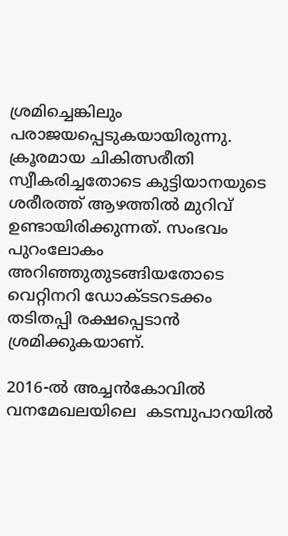ശ്രമിച്ചെങ്കിലും പരാജയപ്പെടുകയായിരുന്നു. ക്രൂരമായ ചികിത്സരീതി സ്വീകരിച്ചതോടെ കുട്ടിയാനയുടെ ശരീരത്ത് ആഴത്തിൽ മുറിവ് ഉണ്ടായിരിക്കുന്നത്. സംഭവം  പുറംലോകം അറിഞ്ഞുതുടങ്ങിയതോടെ വെറ്റിനറി ഡോക്ടടറടക്കം തടിതപ്പി രക്ഷപ്പെടാൻ ശ്രമിക്കുകയാണ്.

2016-ൽ അച്ചൻകോവിൽ വനമേഖലയിലെ  കടമ്പുപാറയിൽ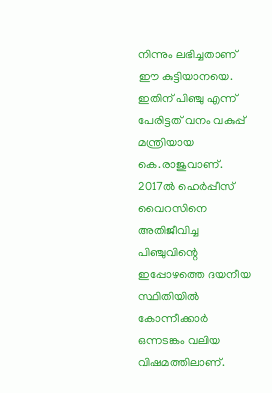നിന്നും ലഭിച്ചതാണ് ഈ കുട്ടിയാനയെ. ഇതിന് പിഞ്ചു എന്ന് പേരിട്ടത് വനം വകുപ്പ് മന്ത്രിയായ കെ.രാജുവാണ്. 2017ൽ ഹെർപ്പീസ് വൈറസിനെ അതിജീവിച്ച പിഞ്ചുവിന്റെ ഇപ്പോഴത്തെ ദയനീയ സ്ഥിതിയിൽ കോന്നീക്കാർ ഒന്നടങ്കം വലിയ വിഷമത്തിലാണ്.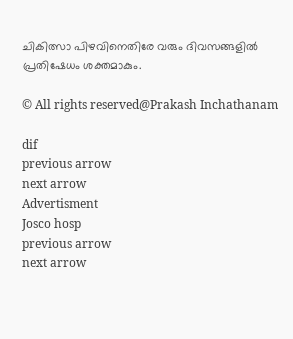ചികിത്സാ പിഴവിനെതിരേ വരും ദിവസങ്ങളിൽ പ്രതിഷേധം ശക്തമാകും.

© All rights reserved@Prakash Inchathanam

dif
previous arrow
next arrow
Advertisment
Josco hosp
previous arrow
next arrow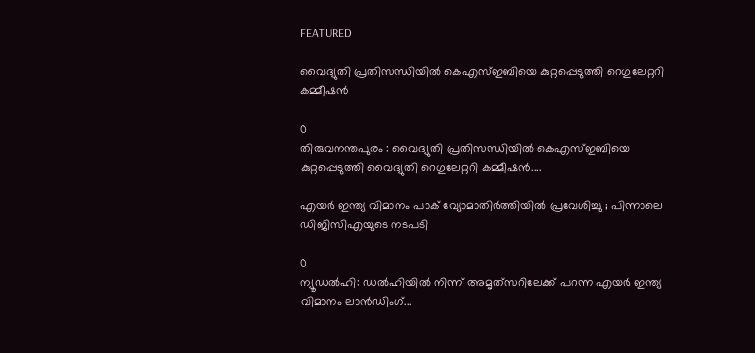FEATURED

വൈദ്യുതി പ്രതിസന്ധിയിൽ കെഎസ്ഇബിയെ കുറ്റപ്പെടുത്തി റെഗുലേറ്ററി കമ്മീഷൻ

0
തിരുവനന്തപുരം : വൈദ്യുതി പ്രതിസന്ധിയിൽ കെഎസ്ഇബിയെ കുറ്റപ്പെടുത്തി വൈദ്യുതി റെഗുലേറ്ററി കമ്മീഷൻ....

എയർ ഇന്ത്യ വിമാനം പാക് വ്യോമാതിർത്തിയിൽ പ്രവേശിച്ചു ; പിന്നാലെ ഡിജിസിഎയുടെ നടപടി

0
ന്യൂഡൽഹി: ഡൽഹിയിൽ നിന്ന് അമൃത്‌സറിലേക്ക് പറന്ന എയർ ഇന്ത്യ വിമാനം ലാൻഡിംഗ്...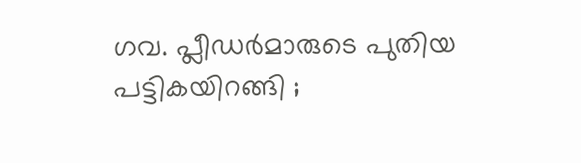ഗവ. പ്ലീഡർമാരുടെ പുതിയ പട്ടികയിറങ്ങി ;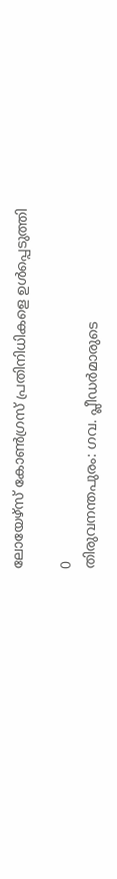ലോയേഴ്സ് കോൺഗ്രസ് പ്രതിനിധികളെ ഉൾപ്പെടുത്തി

0
തിരുവനന്തപുരം: ഗവ. പ്ലീഡർമാരുടെ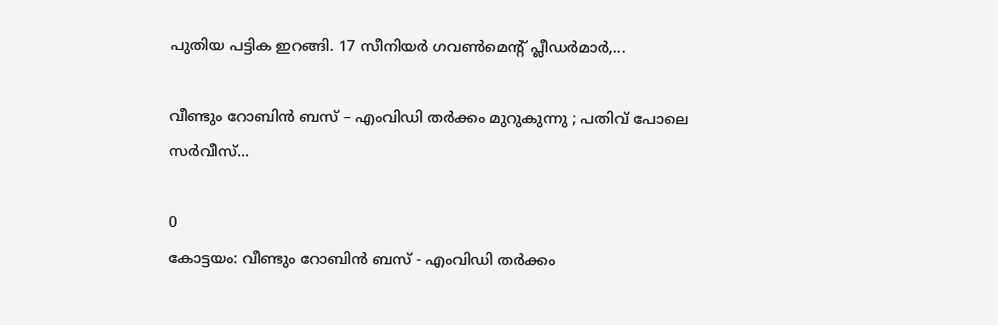പുതിയ പട്ടിക ഇറങ്ങി. 17 സീനിയർ ഗവൺമെന്റ് പ്ലീഡർമാർ,...

വീണ്ടും റോബിൻ ബസ് – എംവി‍ഡി തർക്കം മുറുകുന്നു ; പതിവ് പോലെ സർവീസ്...

0
കോട്ടയം: വീണ്ടും റോബിൻ ബസ് - എംവി‍ഡി തർക്കം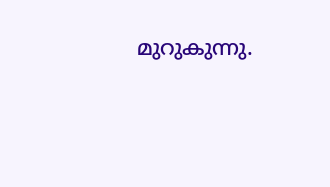മുറുകുന്നു.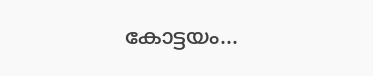കോട്ടയം...